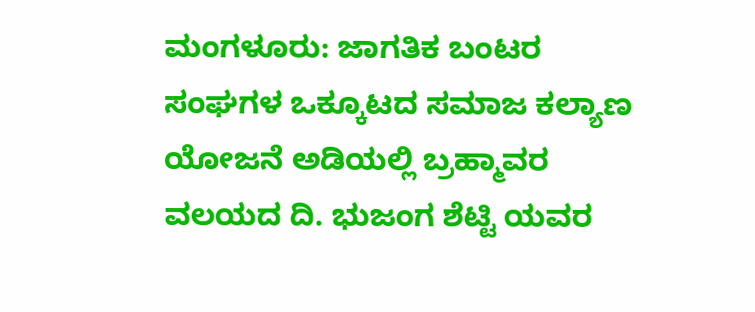ಮಂಗಳೂರು: ಜಾಗತಿಕ ಬಂಟರ ಸಂಘಗಳ ಒಕ್ಕೂಟದ ಸಮಾಜ ಕಲ್ಯಾಣ ಯೋಜನೆ ಅಡಿಯಲ್ಲಿ ಬ್ರಹ್ಮಾವರ ವಲಯದ ದಿ. ಭುಜಂಗ ಶೆಟ್ಟಿ ಯವರ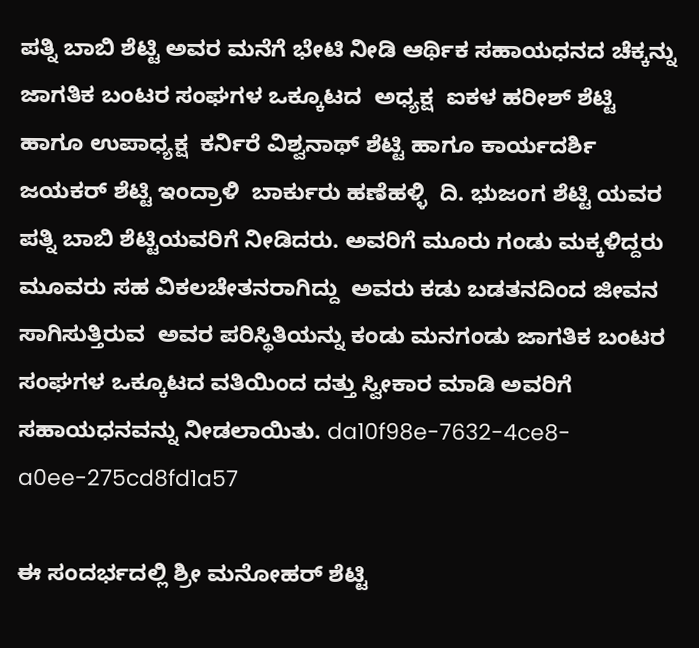ಪತ್ನಿ ಬಾಬಿ ಶೆಟ್ಟಿ ಅವರ ಮನೆಗೆ ಭೇಟಿ ನೀಡಿ ಆರ್ಥಿಕ ಸಹಾಯಧನದ ಚೆಕ್ಕನ್ನು   ಜಾಗತಿಕ ಬಂಟರ ಸಂಘಗಳ ಒಕ್ಕೂಟದ  ಅಧ್ಯಕ್ಷ  ಐಕಳ ಹರೀಶ್ ಶೆಟ್ಟಿ ಹಾಗೂ ಉಪಾಧ್ಯಕ್ಷ  ಕರ್ನಿರೆ ವಿಶ್ವನಾಥ್ ಶೆಟ್ಟಿ ಹಾಗೂ ಕಾರ್ಯದರ್ಶಿ ಜಯಕರ್ ಶೆಟ್ಟಿ ಇಂದ್ರಾಳಿ  ಬಾರ್ಕುರು ಹಣೆಹಳ್ಳಿ  ದಿ. ಭುಜಂಗ ಶೆಟ್ಟಿ ಯವರ ಪತ್ನಿ ಬಾಬಿ ಶೆಟ್ಟಿಯವರಿಗೆ ನೀಡಿದರು. ಅವರಿಗೆ ಮೂರು ಗಂಡು ಮಕ್ಕಳಿದ್ದರು ಮೂವರು ಸಹ ವಿಕಲಚೇತನರಾಗಿದ್ದು  ಅವರು ಕಡು ಬಡತನದಿಂದ ಜೀವನ ಸಾಗಿಸುತ್ತಿರುವ  ಅವರ ಪರಿಸ್ಥಿತಿಯನ್ನು ಕಂಡು ಮನಗಂಡು ಜಾಗತಿಕ ಬಂಟರ ಸಂಘಗಳ ಒಕ್ಕೂಟದ ವತಿಯಿಂದ ದತ್ತು ಸ್ವೀಕಾರ ಮಾಡಿ ಅವರಿಗೆ ಸಹಾಯಧನವನ್ನು ನೀಡಲಾಯಿತು. da10f98e-7632-4ce8-a0ee-275cd8fd1a57

ಈ ಸಂದರ್ಭದಲ್ಲಿ ಶ್ರೀ ಮನೋಹರ್ ಶೆಟ್ಟಿ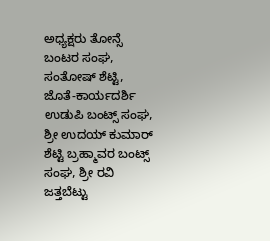ಅಧ್ಯಕ್ಷರು ತೋನ್ಸೆ ಬಂಟರ ಸಂಘ,  ಸಂತೋಷ್ ಶೆಟ್ಟಿ, ಜೊತೆ-ಕಾರ್ಯದರ್ಶಿ ಉಡುಪಿ ಬಂಟ್ಸ್ ಸಂಘ, ಶ್ರೀ ಉದಯ್ ಕುಮಾರ್ ಶೆಟ್ಟಿ ಬ್ರಹ್ಮಾವರ ಬಂಟ್ಸ್ ಸಂಘ, ಶ್ರೀ ರವಿ ಜತ್ತಬೆಟ್ಟು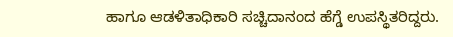ಹಾಗೂ ಆಡಳಿತಾಧಿಕಾರಿ ಸಚ್ಚಿದಾನಂದ ಹೆಗ್ಡೆ ಉಪಸ್ಥಿತರಿದ್ದರು.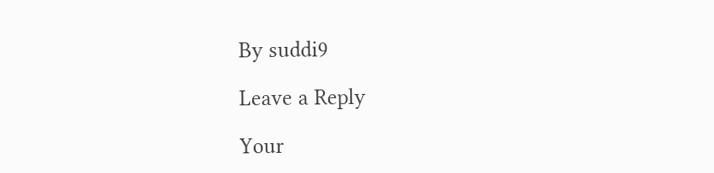By suddi9

Leave a Reply

Your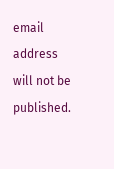email address will not be published.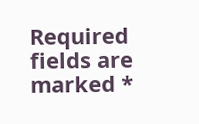Required fields are marked *